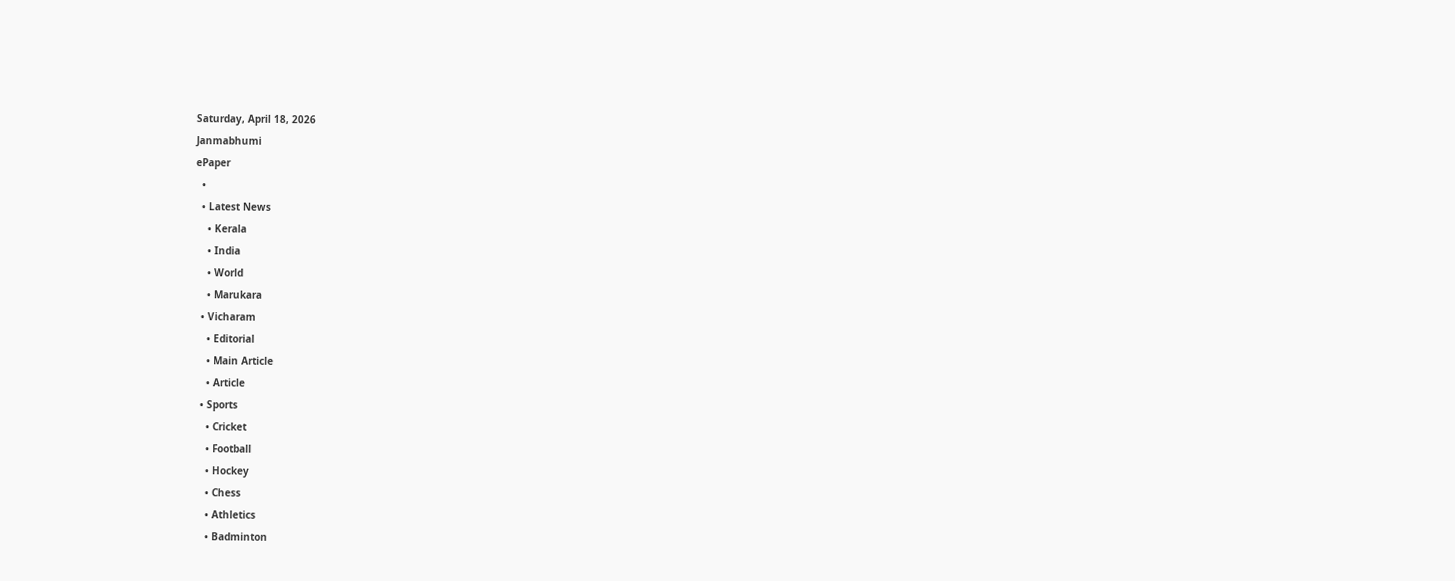Saturday, April 18, 2026
Janmabhumi
ePaper
  •
  • Latest News
    • Kerala
    • India
    • World
    • Marukara
  • Vicharam
    • Editorial
    • Main Article
    • Article
  • Sports
    • Cricket
    • Football
    • Hockey
    • Chess
    • Athletics
    • Badminton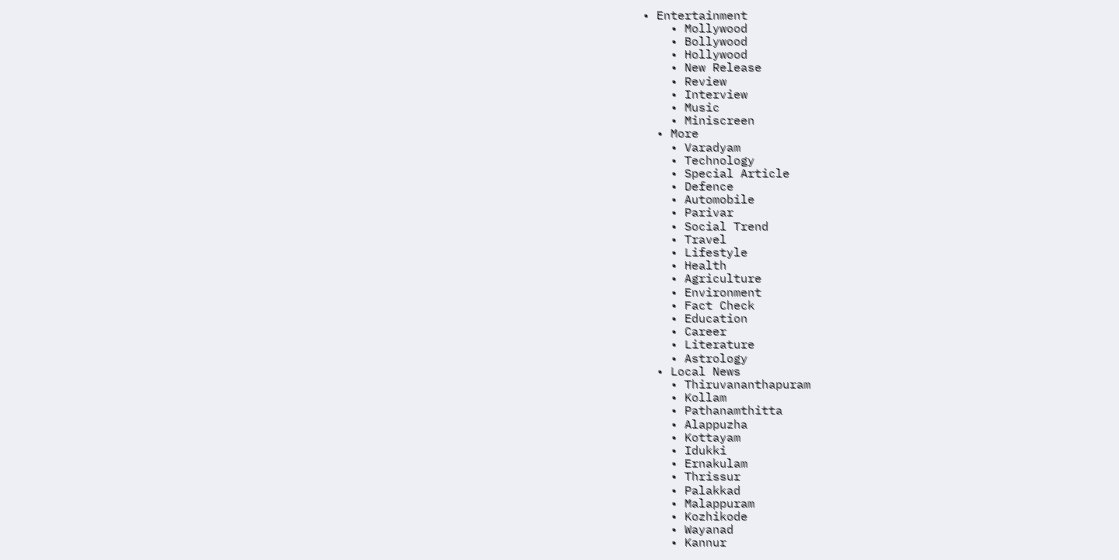• Entertainment
    • Mollywood
    • Bollywood
    • Hollywood
    • New Release
    • Review
    • Interview
    • Music
    • Miniscreen
  • More
    • Varadyam
    • Technology
    • Special Article
    • Defence
    • Automobile
    • Parivar
    • Social Trend
    • Travel
    • Lifestyle
    • Health
    • Agriculture
    • Environment
    • Fact Check
    • Education
    • Career
    • Literature
    • Astrology
  • Local News
    • Thiruvananthapuram
    • Kollam
    • Pathanamthitta
    • Alappuzha
    • Kottayam
    • Idukki
    • Ernakulam
    • Thrissur
    • Palakkad
    • Malappuram
    • Kozhikode
    • Wayanad
    • Kannur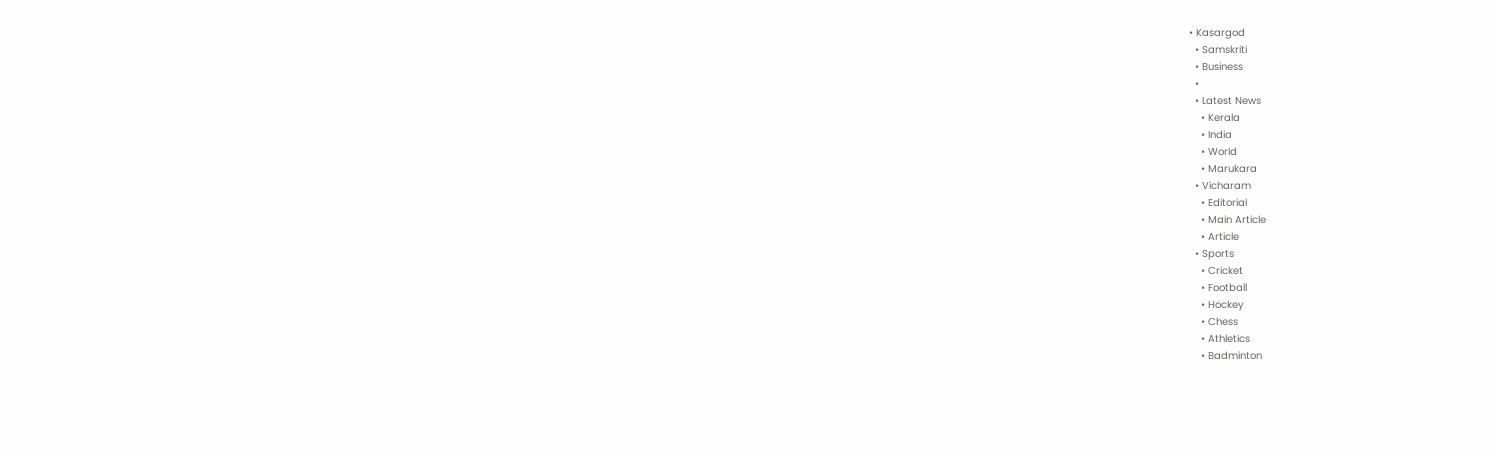• Kasargod
  • Samskriti
  • Business
  •
  • Latest News
    • Kerala
    • India
    • World
    • Marukara
  • Vicharam
    • Editorial
    • Main Article
    • Article
  • Sports
    • Cricket
    • Football
    • Hockey
    • Chess
    • Athletics
    • Badminton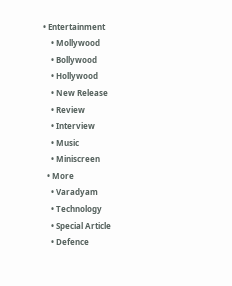• Entertainment
    • Mollywood
    • Bollywood
    • Hollywood
    • New Release
    • Review
    • Interview
    • Music
    • Miniscreen
  • More
    • Varadyam
    • Technology
    • Special Article
    • Defence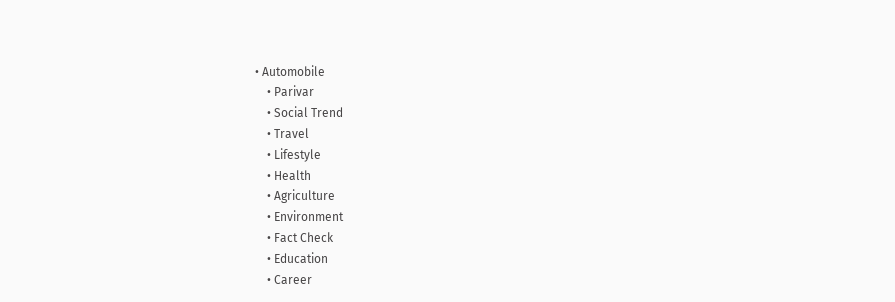• Automobile
    • Parivar
    • Social Trend
    • Travel
    • Lifestyle
    • Health
    • Agriculture
    • Environment
    • Fact Check
    • Education
    • Career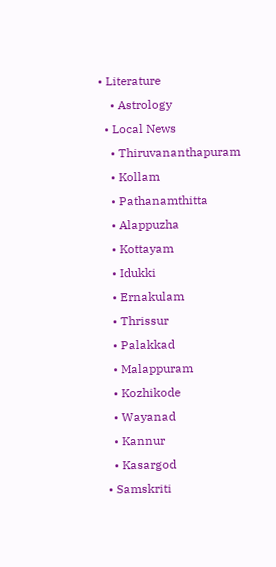• Literature
    • Astrology
  • Local News
    • Thiruvananthapuram
    • Kollam
    • Pathanamthitta
    • Alappuzha
    • Kottayam
    • Idukki
    • Ernakulam
    • Thrissur
    • Palakkad
    • Malappuram
    • Kozhikode
    • Wayanad
    • Kannur
    • Kasargod
  • Samskriti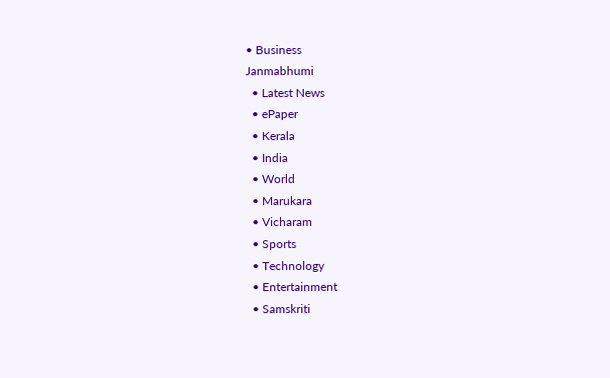• Business
Janmabhumi
  • Latest News
  • ePaper
  • Kerala
  • India
  • World
  • Marukara
  • Vicharam
  • Sports
  • Technology
  • Entertainment
  • Samskriti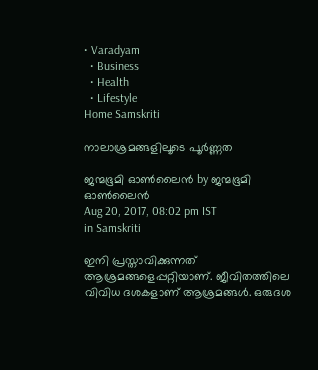• Varadyam
  • Business
  • Health
  • Lifestyle
Home Samskriti

നാലാശ്രമങ്ങളിലൂടെ പൂര്‍ണ്ണത

ജന്മഭൂമി ഓണ്‍ലൈന്‍ by ജന്മഭൂമി ഓണ്‍ലൈന്‍
Aug 20, 2017, 08:02 pm IST
in Samskriti

ഇനി പ്രസ്താവിക്കുന്നത് ആശ്രമങ്ങളെപ്പറ്റിയാണ്. ജീവിതത്തിലെ വിവിധ ദശകളാണ് ആശ്രമങ്ങള്‍. ഒരുദശ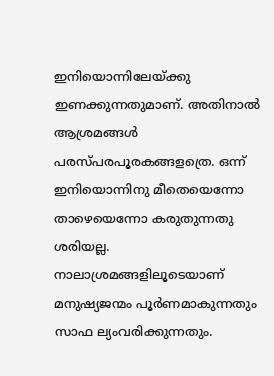ഇനിയൊന്നിലേയ്‌ക്കു ഇണക്കുന്നതുമാണ്. അതിനാല്‍ ആശ്രമങ്ങള്‍ പരസ്പരപൂരകങ്ങളത്രെ. ഒന്ന് ഇനിയൊന്നിനു മീതെയെന്നോ താഴെയെന്നോ കരുതുന്നതു ശരിയല്ല. നാലാശ്രമങ്ങളിലൂടെയാണ് മനുഷ്യജന്മം പൂര്‍ണമാകുന്നതും സാഫ ല്യംവരിക്കുന്നതും.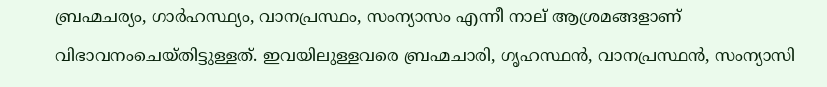ബ്രഹ്മചര്യം, ഗാര്‍ഹസ്ഥ്യം, വാനപ്രസ്ഥം, സംന്യാസം എന്നീ നാല് ആശ്രമങ്ങളാണ് വിഭാവനംചെയ്തിട്ടുള്ളത്. ഇവയിലുള്ളവരെ ബ്രഹ്മചാരി, ഗൃഹസ്ഥന്‍, വാനപ്രസ്ഥന്‍, സംന്യാസി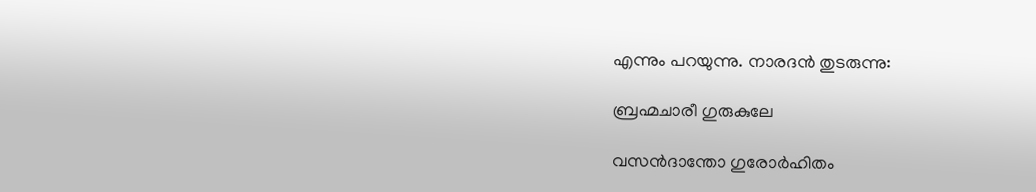എന്നും പറയുന്നു. നാരദന്‍ തുടരുന്നു:

ബ്രഹ്മചാരീ ഗുരുകുലേ

വസന്‍ദാന്തോ ഗുരോര്‍ഹിതം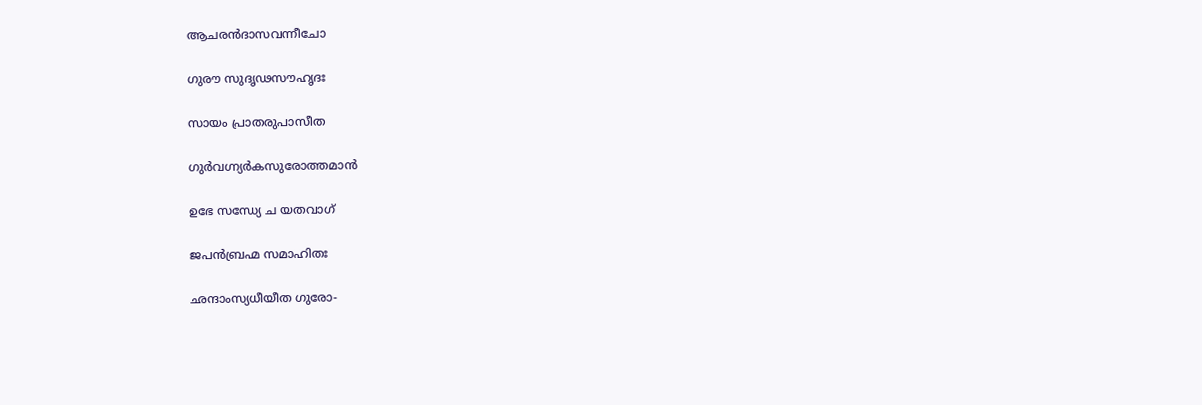ആചരന്‍ദാസവന്നീചോ

ഗുരൗ സുദൃഢസൗഹൃദഃ

സായം പ്രാതരുപാസീത

ഗുര്‍വഗ്ന്യര്‍കസുരോത്തമാന്‍

ഉഭേ സന്ധ്യേ ച യതവാഗ്

ജപന്‍ബ്രഹ്മ സമാഹിതഃ

ഛന്ദാംസ്യധീയീത ഗുരോ-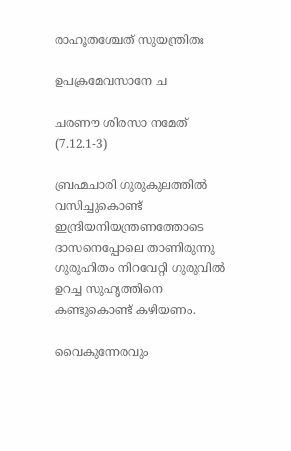രാഹൂതശ്ചേത് സുയന്ത്രിതഃ

ഉപക്രമേവസാനേ ച

ചരണൗ ശിരസാ നമേത് (7.12.1-3)

ബ്രഹ്മചാരി ഗുരുകുലത്തില്‍ വസിച്ചുകൊണ്ട് ഇന്ദ്രിയനിയന്ത്രണത്തോടെ ദാസനെപ്പോലെ താണിരുന്നു ഗുരുഹിതം നിറവേറ്റി ഗുരുവില്‍ ഉറച്ച സുഹൃത്തിനെ കണ്ടുകൊണ്ട് കഴിയണം.

വൈകുന്നേരവും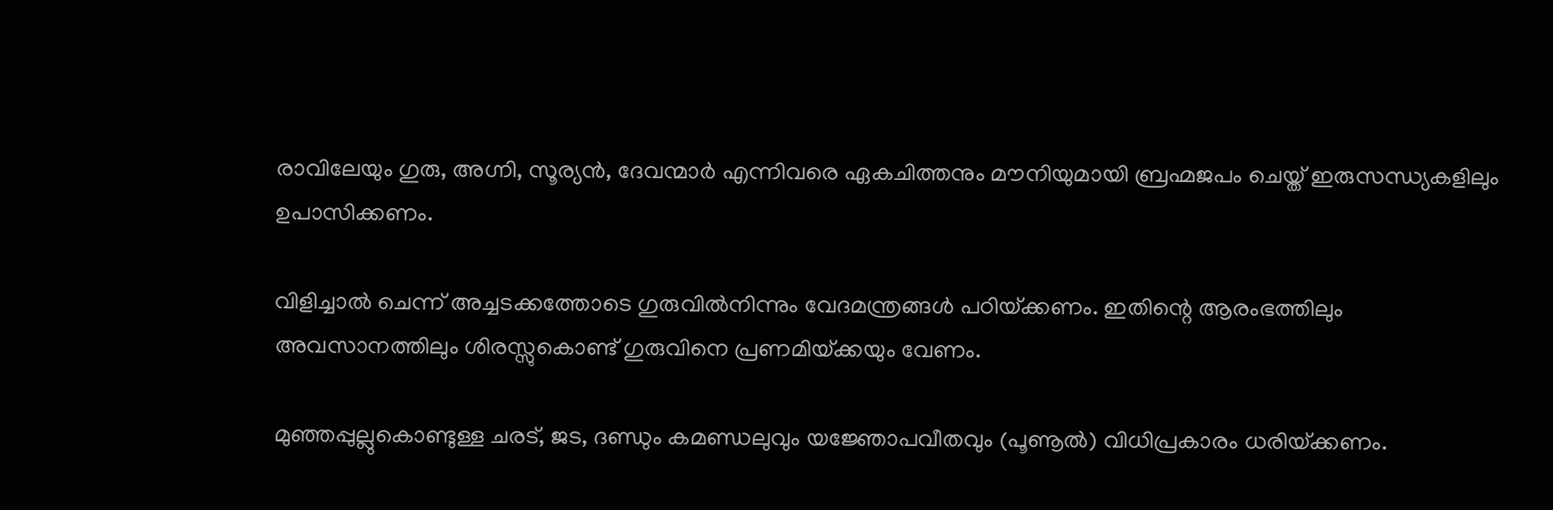രാവിലേയും ഗുരു, അഗ്നി, സൂര്യന്‍, ദേവന്മാര്‍ എന്നിവരെ ഏകചിത്തനും മൗനിയുമായി ബ്രഹ്മജപം ചെയ്ത് ഇരുസന്ധ്യകളിലും ഉപാസിക്കണം.

വിളിച്ചാല്‍ ചെന്ന് അച്ചടക്കത്തോടെ ഗുരുവില്‍നിന്നും വേദമന്ത്രങ്ങള്‍ പഠിയ്‌ക്കണം. ഇതിന്റെ ആരംഭത്തിലും അവസാനത്തിലും ശിരസ്സുകൊണ്ട് ഗുരുവിനെ പ്രണമിയ്‌ക്കയും വേണം.

മുഞ്ഞപ്പുല്ലുകൊണ്ടുള്ള ചരട്, ജട, ദണ്ഡും കമണ്ഡലുവും യജ്ഞോപവീതവും (പൂണൂല്‍) വിധിപ്രകാരം ധരിയ്‌ക്കണം.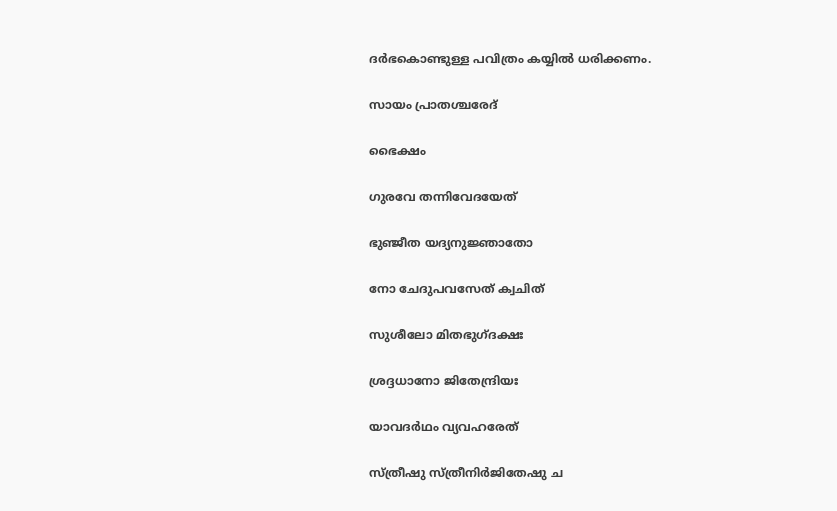ദര്‍ഭകൊണ്ടുള്ള പവിത്രം കയ്യില്‍ ധരിക്കണം.

സായം പ്രാതശ്ചരേദ്

ഭൈക്ഷം

ഗുരവേ തന്നിവേദയേത്

ഭുഞ്ജീത യദ്യനുജ്ഞാതോ

നോ ചേദുപവസേത് ക്വചിത്

സുശീലോ മിതഭുഗ്ദക്ഷഃ

ശ്രദ്ദധാനോ ജിതേന്ദ്രിയഃ

യാവദര്‍ഥം വ്യവഹരേത്

സ്ത്രീഷു സ്ത്രീനിര്‍ജിതേഷു ച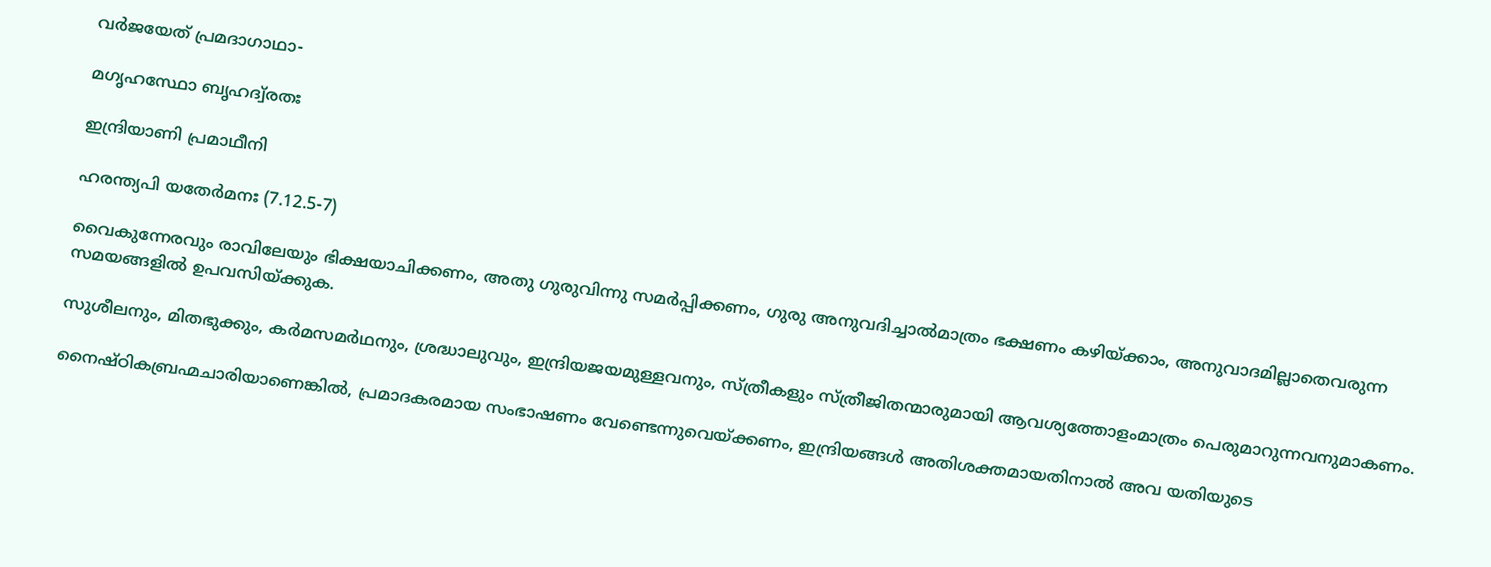വര്‍ജയേത് പ്രമദാഗാഥാ-

മഗൃഹസ്ഥോ ബൃഹദ്വ്രതഃ

ഇന്ദ്രിയാണി പ്രമാഥീനി

ഹരന്ത്യപി യതേര്‍മനഃ (7.12.5-7)

വൈകുന്നേരവും രാവിലേയും ഭിക്ഷയാചിക്കണം, അതു ഗുരുവിന്നു സമര്‍പ്പിക്കണം, ഗുരു അനുവദിച്ചാല്‍മാത്രം ഭക്ഷണം കഴിയ്‌ക്കാം, അനുവാദമില്ലാതെവരുന്ന സമയങ്ങളില്‍ ഉപവസിയ്‌ക്കുക.

സുശീലനും, മിതഭുക്കും, കര്‍മസമര്‍ഥനും, ശ്രദ്ധാലുവും, ഇന്ദ്രിയജയമുള്ളവനും, സ്ത്രീകളും സ്ത്രീജിതന്മാരുമായി ആവശ്യത്തോളംമാത്രം പെരുമാറുന്നവനുമാകണം.

നൈഷ്ഠികബ്രഹ്മചാരിയാണെങ്കില്‍, പ്രമാദകരമായ സംഭാഷണം വേണ്ടെന്നുവെയ്‌ക്കണം, ഇന്ദ്രിയങ്ങള്‍ അതിശക്തമായതിനാല്‍ അവ യതിയുടെ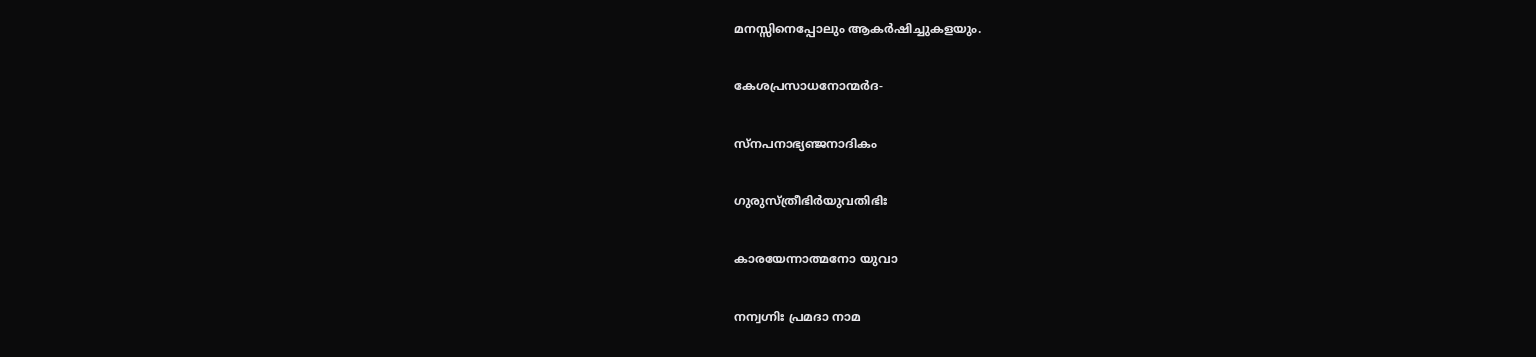മനസ്സിനെപ്പോലും ആകര്‍ഷിച്ചുകളയും.

കേശപ്രസാധനോന്മര്‍ദ-

സ്‌നപനാഭ്യഞ്ജനാദികം

ഗുരുസ്ത്രീഭിര്‍യുവതിഭിഃ

കാരയേന്നാത്മനോ യുവാ

നന്വഗ്നിഃ പ്രമദാ നാമ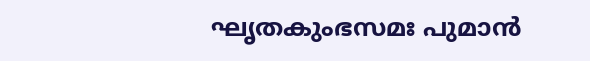ഘൃതകുംഭസമഃ പുമാന്‍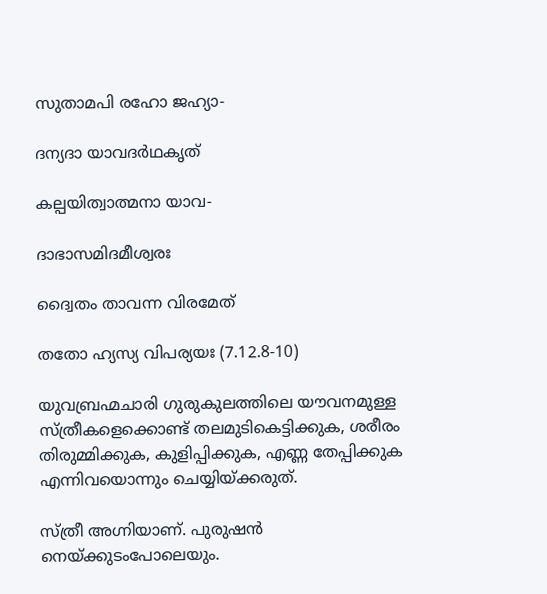സുതാമപി രഹോ ജഹ്യാ-

ദന്യദാ യാവദര്‍ഥകൃത്

കല്പയിത്വാത്മനാ യാവ-

ദാഭാസമിദമീശ്വരഃ

ദ്വൈതം താവന്ന വിരമേത്

തതോ ഹ്യസ്യ വിപര്യയഃ (7.12.8-10)

യുവബ്രഹ്മചാരി ഗുരുകുലത്തിലെ യൗവനമുള്ള സ്ത്രീകളെക്കൊണ്ട് തലമുടികെട്ടിക്കുക, ശരീരം തിരുമ്മിക്കുക, കുളിപ്പിക്കുക, എണ്ണ തേപ്പിക്കുക എന്നിവയൊന്നും ചെയ്യിയ്‌ക്കരുത്.

സ്ത്രീ അഗ്നിയാണ്. പുരുഷന്‍ നെയ്‌ക്കുടംപോലെയും.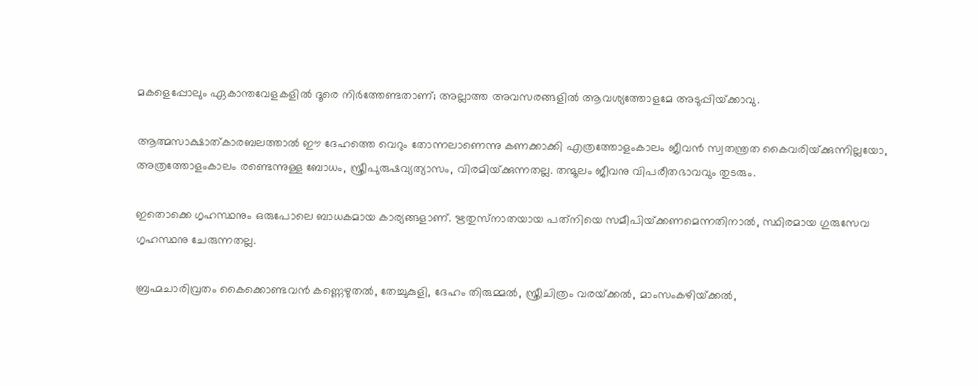മകളെപ്പോലും ഏകാന്തവേളകളില്‍ ദൂരെ നിര്‍ത്തേണ്ടതാണ്; അല്ലാത്ത അവസരങ്ങളില്‍ ആവശ്യത്തോളമേ അടുപ്പിയ്‌ക്കാവു.

ആത്മസാക്ഷാത്കാരബലത്താല്‍ ഈ ദേഹത്തെ വെറും തോന്നലാണെന്നു കണക്കാക്കി എത്രത്തോളംകാലം ജീവന്‍ സ്വതന്ത്രത കൈവരിയ്‌ക്കുന്നില്ലയോ, അത്രത്തോളംകാലം രണ്ടെന്നുള്ള ബോധം, സ്ത്രീപുരുഷവ്യത്യാസം, വിരമിയ്‌ക്കുന്നതല്ല. തന്മൂലം ജീവനു വിപരീതഭാവവും തുടരും.

ഇതൊക്കെ ഗൃഹസ്ഥനും ഒരുപോലെ ബാധകമായ കാര്യങ്ങളാണ്. ഋതുസ്‌നാതയായ പത്‌നിയെ സമീപിയ്‌ക്കണമെന്നതിനാല്‍, സ്ഥിരമായ ഗുരുസേവ ഗൃഹസ്ഥനു ചേരുന്നതല്ല.

ബ്രഹ്മചാരിവ്രതം കൈക്കൊണ്ടവന്‍ കണ്ണെഴുതല്‍, തേച്ചുകുളി, ദേഹം തിരുമ്മല്‍, സ്ത്രീചിത്രം വരയ്‌ക്കല്‍, മാംസംകഴിയ്‌ക്കല്‍,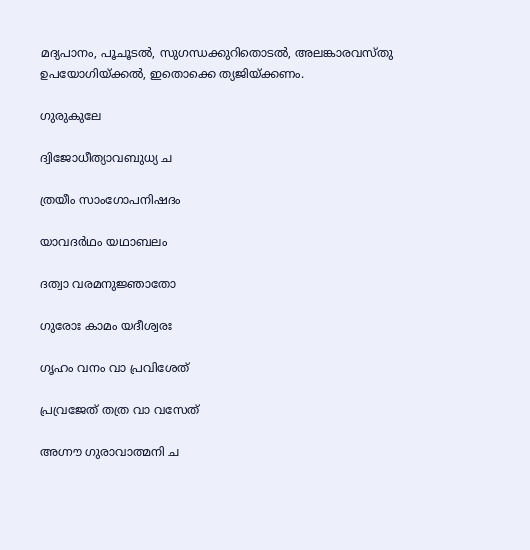മദ്യപാനം, പൂചൂടല്‍, സുഗന്ധക്കുറിതൊടല്‍, അലങ്കാരവസ്തു ഉപയോഗിയ്‌ക്കല്‍, ഇതൊക്കെ ത്യജിയ്‌ക്കണം.

ഗുരുകുലേ

ദ്വിജോധീത്യാവബുധ്യ ച

ത്രയീം സാംഗോപനിഷദം

യാവദര്‍ഥം യഥാബലം

ദത്വാ വരമനുജ്ഞാതോ

ഗുരോഃ കാമം യദീശ്വരഃ

ഗൃഹം വനം വാ പ്രവിശേത്

പ്രവ്രജേത് തത്ര വാ വസേത്

അഗ്നൗ ഗുരാവാത്മനി ച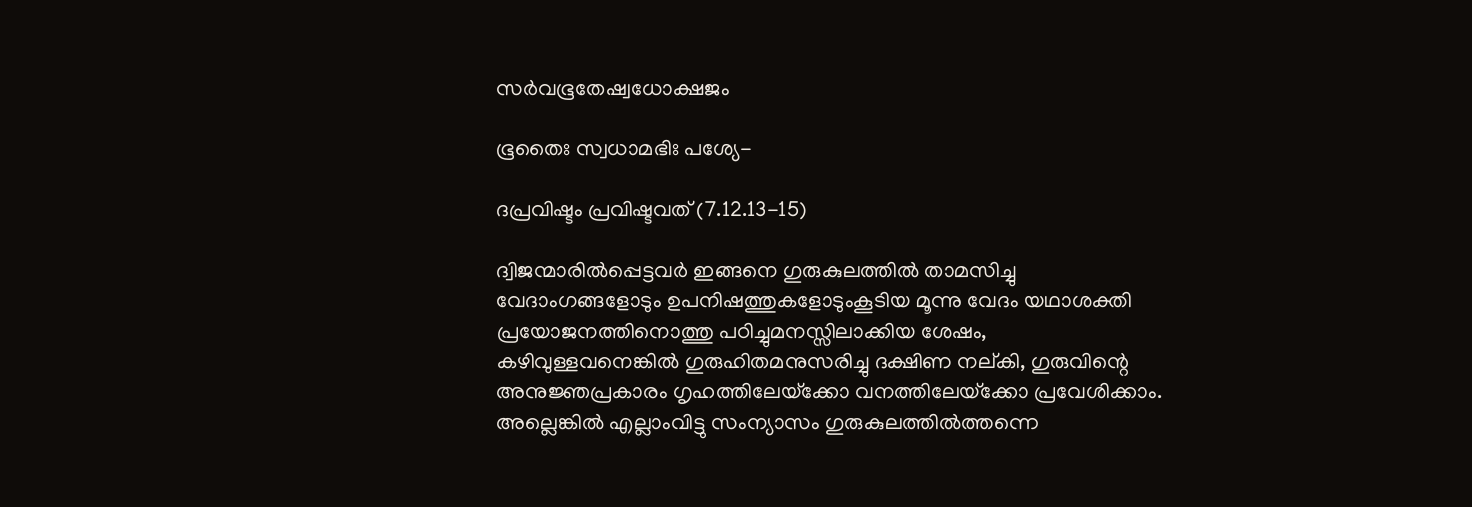സര്‍വഭൂതേഷ്വധോക്ഷജം

ഭൂതൈഃ സ്വധാമഭിഃ പശ്യേ-

ദപ്രവിഷ്ടം പ്രവിഷ്ടവത് (7.12.13-15)

ദ്വിജന്മാരില്‍പ്പെട്ടവര്‍ ഇങ്ങനെ ഗുരുകുലത്തില്‍ താമസിച്ചു വേദാംഗങ്ങളോടും ഉപനിഷത്തുകളോടുംകൂടിയ മൂന്നു വേദം യഥാശക്തി പ്രയോജനത്തിനൊത്തു പഠിച്ചുമനസ്സിലാക്കിയ ശേഷം, കഴിവുള്ളവനെങ്കില്‍ ഗുരുഹിതമനുസരിച്ചു ദക്ഷിണ നല്കി, ഗുരുവിന്റെ അനുജ്ഞപ്രകാരം ഗൃഹത്തിലേയ്‌ക്കോ വനത്തിലേയ്‌ക്കോ പ്രവേശിക്കാം. അല്ലെങ്കില്‍ എല്ലാംവിട്ടു സംന്യാസം ഗുരുകുലത്തില്‍ത്തന്നെ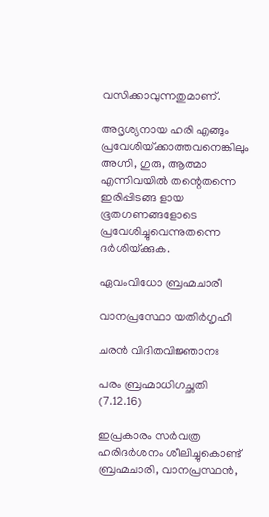വസിക്കാവുന്നതുമാണ്.

അദൃശ്യനായ ഹരി എങ്ങും പ്രവേശിയ്‌ക്കാത്തവനെങ്കിലും അഗ്നി, ഗുരു, ആത്മാ എന്നിവയില്‍ തന്റെതന്നെ ഇരിപ്പിടങ്ങ ളായ ഭൂതഗണങ്ങളോടെ പ്രവേശിച്ചുവെന്നുതന്നെ ദര്‍ശിയ്‌ക്കുക.

ഏവംവിധോ ബ്രഹ്മചാരീ

വാനപ്രസ്ഥോ യതിര്‍ഗൃഹീ

ചരന്‍ വിദിതവിജ്ഞാനഃ

പരം ബ്രഹ്മാധിഗച്ഛതി (7.12.16)

ഇപ്രകാരം സര്‍വത്ര ഹരിദര്‍ശനം ശീലിച്ചുകൊണ്ട് ബ്രഹ്മചാരി, വാനപ്രസ്ഥന്‍,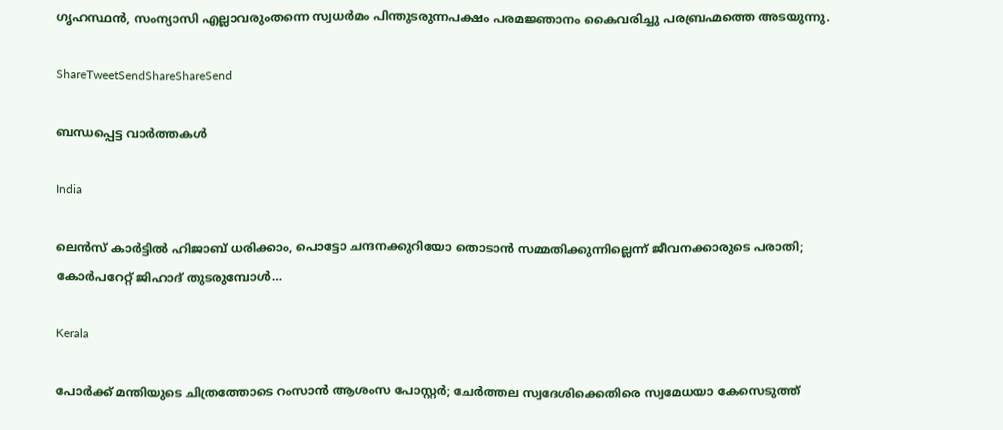ഗൃഹസ്ഥന്‍, സംന്യാസി എല്ലാവരുംതന്നെ സ്വധര്‍മം പിന്തുടരുന്നപക്ഷം പരമജ്ഞാനം കൈവരിച്ചു പരബ്രഹ്മത്തെ അടയുന്നു.

ShareTweetSendShareShareSend

ബന്ധപ്പെട്ട വാര്‍ത്തകള്‍

India

ലെന്‍സ് കാര്‍ട്ടില്‍ ഹിജാബ് ധരിക്കാം, പൊട്ടോ ചന്ദനക്കുറിയോ തൊടാന്‍ സമ്മതിക്കുന്നില്ലെന്ന് ജീവനക്കാരുടെ പരാതി; കോര്‍പറേറ്റ് ജിഹാദ് തുടരുമ്പോള്‍…

Kerala

പോര്‍ക്ക് മന്തിയുടെ ചിത്രത്തോടെ റംസാന്‍ ആശംസ പോസ്റ്റര്‍; ചേര്‍ത്തല സ്വദേശിക്കെതിരെ സ്വമേധയാ കേസെടുത്ത്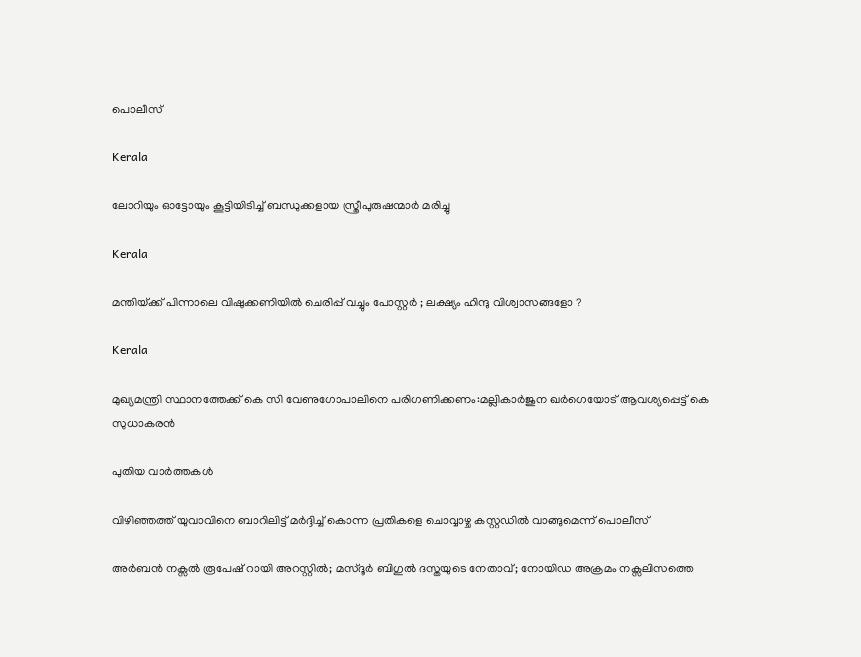പൊലീസ്

Kerala

ലോറിയും ഓട്ടോയും കൂട്ടിയിടിച്ച് ബന്ധുക്കളായ സ്ത്രീപുരുഷന്മാര്‍ മരിച്ചു

Kerala

മന്തിയ്‌ക്ക് പിന്നാലെ വിഷുക്കണിയിൽ ചെരിപ്പ് വച്ചും പോസ്റ്റർ ; ലക്ഷ്യം ഹിന്ദു വിശ്വാസങ്ങളോ ?

Kerala

മുഖ്യമന്ത്രി സ്ഥാനത്തേക്ക് കെ സി വേണുഗോപാലിനെ പരിഗണിക്കണം:മല്ലികാര്‍ജുന ഖര്‍ഗെയോട് ആവശ്യപ്പെട്ട് കെ സുധാകരന്‍

പുതിയ വാര്‍ത്തകള്‍

വിഴിഞ്ഞത്ത് യുവാവിനെ ബാറിലിട്ട് മര്‍ദ്ദിച്ച് കൊന്ന പ്രതികളെ ചൊവ്വാഴ്ച കസ്റ്റഡില്‍ വാങ്ങുമെന്ന് പൊലീസ്

അര്‍ബന്‍ നക്സല്‍ രൂപേഷ് റായി അറസ്റ്റില്‍; മസ്ദൂര്‍ ബിഗുല്‍ ദസ്തയുടെ നേതാവ്; നോയിഡ അക്രമം നക്സലിസത്തെ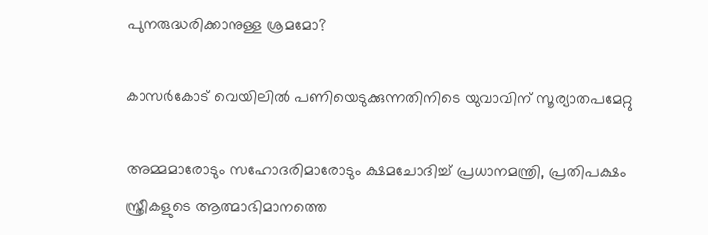പുനരുദ്ധരിക്കാനുള്ള ശ്രമമോ?

കാസര്‍കോട് വെയിലില്‍ പണിയെടുക്കുന്നതിനിടെ യുവാവിന് സൂര്യാതപമേറ്റു

അമ്മമാരോടും സഹോദരിമാരോടും ക്ഷമചോദിച്ച് പ്രധാനമന്ത്രി, പ്രതിപക്ഷം സ്ത്രീകളുടെ ആത്മാഭിമാനത്തെ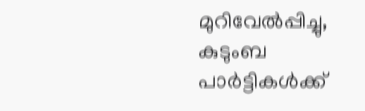മുറിവേല്‍പ്പിച്ചു, കുടുംബ പാര്‍ട്ടികള്‍ക്ക്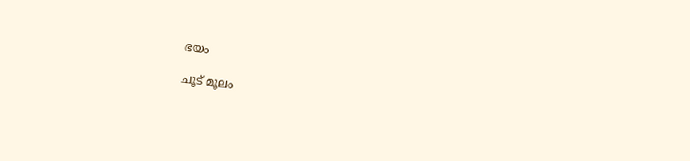ഭയം

ചൂട് മൂലം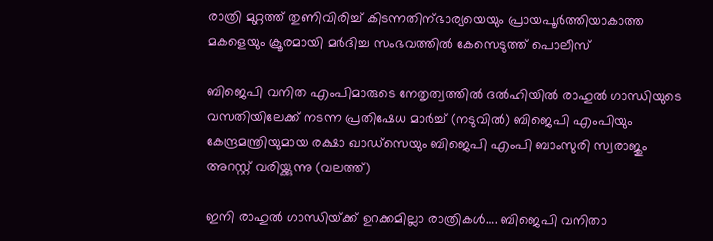രാത്രി മുറ്റത്ത് തുണിവിരിച്ച് കിടന്നതിന്ഭാര്യയെയും പ്രായപൂര്‍ത്തിയാകാത്ത മകളെയും ക്രൂരമായി മര്‍ദിച്ച സംഭവത്തില്‍ കേസെടുത്ത് പൊലീസ്

ബിജെപി വനിത എംപിമാരുടെ നേതൃത്വത്തില്‍ ദല്‍ഹിയില്‍ രാഹുല്‍ ഗാന്ധിയുടെ വസതിയിലേക്ക് നടന്ന പ്രതിഷേധ മാര്‍ച്ച് (നടുവില്‍) ബിജെപി എംപിയും കേന്ദ്രമന്ത്രിയുമായ രക്ഷാ ഖാഡ്സെയും ബിജെപി എംപി ബാംസുരി സ്വരാജും അറസ്റ്റ് വരിയ്ക്കുന്നു (വലത്ത്)

ഇനി രാഹുല്‍ ഗാന്ധിയ്‌ക്ക് ഉറക്കമില്ലാ രാത്രികള്‍…. ബിജെപി വനിതാ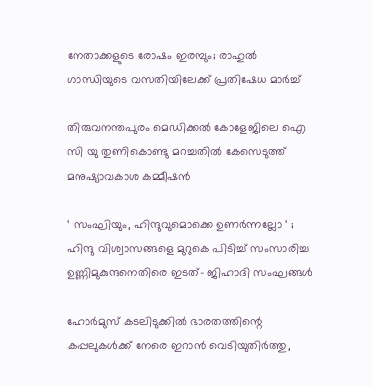നേതാക്കളുടെ രോഷം ഇരമ്പും; രാഹുല്‍ ഗാന്ധിയുടെ വസതിയിലേക്ക് പ്രതിഷേധ മാര്‍ച്ച്

തിരുവനന്തപുരം മെഡിക്കല്‍ കോളേജിലെ ഐ സി യു തുണികൊണ്ടു മറച്ചതില്‍ കേസെടുത്ത് മനുഷ്യാവകാശ കമ്മീഷന്‍

‘ സംഘിയും, ഹിന്ദുവുമൊക്കെ ഉണർന്നല്ലോ ‘ ; ഹിന്ദു വിശ്വാസങ്ങളെ മുറുകെ പിടിച്ച് സംസാരിച്ച ഉണ്ണിമുകുന്ദനെതിരെ ഇടത്- ജിഹാദി സംഘങ്ങൾ

ഹോര്‍മുസ് കടലിടുക്കില്‍ ഭാരതത്തിന്റെ കപ്പലുകള്‍ക്ക് നേരെ ഇറാന്‍ വെടിയുതിര്‍ത്തു,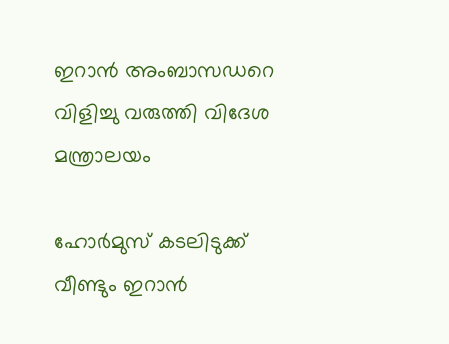ഇറാന്‍ അംബാസഡറെ വിളിച്ചു വരുത്തി വിദേശ മന്ത്രാലയം

ഹോര്‍മുസ് കടലിടുക്ക് വീണ്ടും ഇറാന്‍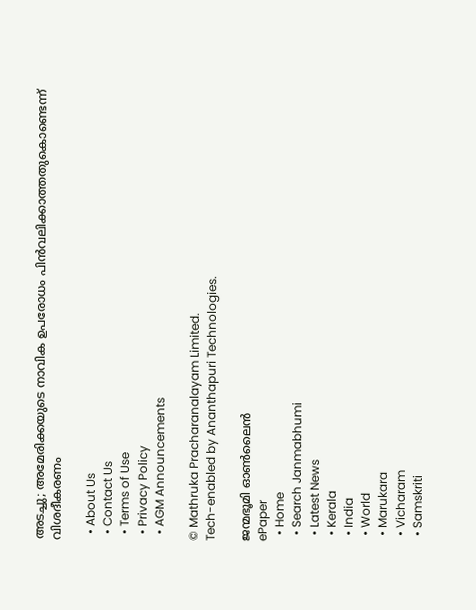അടച്ചു; അമേരിക്കയുടെ നാവിക ഉപരോധം പിന്‍വലിക്കാത്തതുകൊണ്ടെന്ന് വിശദീകരണം

  • About Us
  • Contact Us
  • Terms of Use
  • Privacy Policy
  • AGM Announcements

© Mathruka Pracharanalayam Limited.
Tech-enabled by Ananthapuri Technologies.

ജന്മഭൂമി ഓണ്‍ലൈന്‍
ePaper
  • Home
  • Search Janmabhumi
  • Latest News
  • Kerala
  • India
  • World
  • Marukara
  • Vicharam
  • Samskriti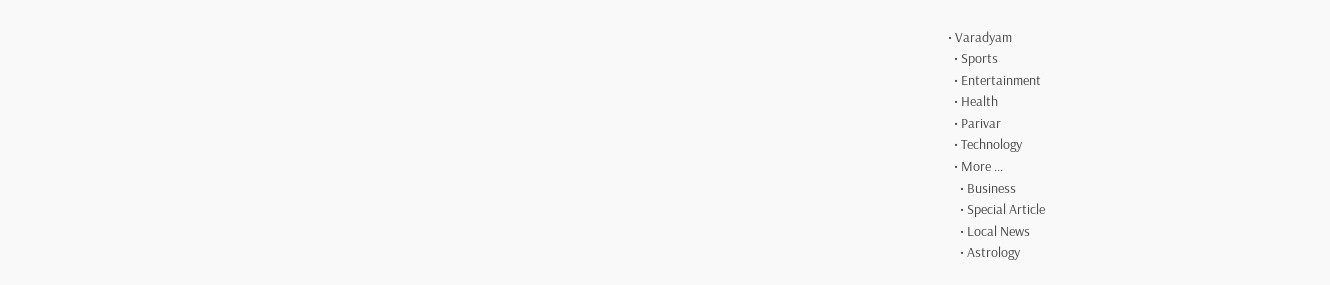• Varadyam
  • Sports
  • Entertainment
  • Health
  • Parivar
  • Technology
  • More …
    • Business
    • Special Article
    • Local News
    • Astrology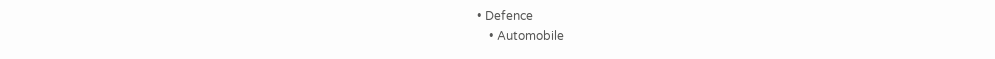• Defence
    • Automobile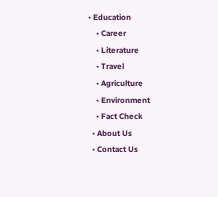• Education
    • Career
    • Literature
    • Travel
    • Agriculture
    • Environment
    • Fact Check
  • About Us
  • Contact Us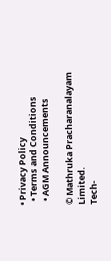• Privacy Policy
  • Terms and Conditions
  • AGM Announcements

© Mathruka Pracharanalayam Limited.
Tech-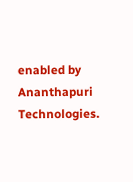enabled by Ananthapuri Technologies.